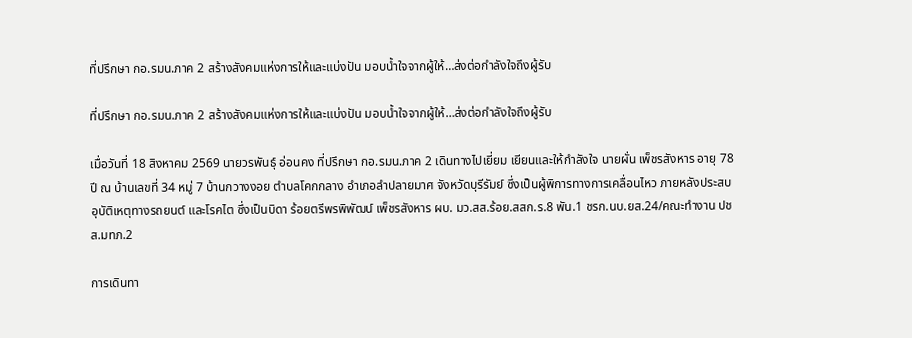ที่ปรึกษา กอ.รมน.ภาค 2 สร้างสังคมแห่งการให้และแบ่งปัน มอบน้ำใจจากผู้ให้…ส่งต่อกำลังใจถึงผู้รับ

ที่ปรึกษา กอ.รมน.ภาค 2 สร้างสังคมแห่งการให้และแบ่งปัน มอบน้ำใจจากผู้ให้…ส่งต่อกำลังใจถึงผู้รับ

เมื่อวันที่ 18 สิงหาคม 2569 นายวรพันธุ์ อ่อนคง ที่ปรึกษา กอ.รมน.ภาค 2 เดินทางไปเยี่ยม เยียนและให้กำลังใจ นายผั่น เพ็ชรสังหาร อายุ 78 ปี ณ บ้านเลขที่ 34 หมู่ 7 บ้านกวางงอย ตำบลโคกกลาง อำเภอลำปลายมาศ จังหวัดบุรีรัมย์ ซึ่งเป็นผู้พิการทางการเคลื่อนไหว ภายหลังประสบอุบัติเหตุทางรถยนต์ และโรคไต ซึ่งเป็นบิดา ร้อยตรีพรพิพัฒน์ เพ็ชรสังหาร ผบ. มว.สส.ร้อย.สสก.ร.8 พัน.1 ชรก.นบ.ยส.24/คณะทำงาน ปชส.มทภ.2

การเดินทา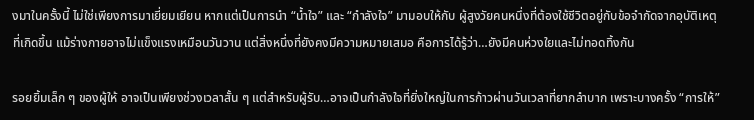งมาในครั้งนี้ ไม่ใช่เพียงการมาเยี่ยมเยียน หากแต่เป็นการนำ “น้ำใจ” และ “กำลังใจ” มามอบให้กับ ผู้สูงวัยคนหนึ่งที่ต้องใช้ชีวิตอยู่กับข้อจำกัดจากอุบัติเหตุที่เกิดขึ้น แม้ร่างกายอาจไม่แข็งแรงเหมือนวันวาน แต่สิ่งหนึ่งที่ยังคงมีความหมายเสมอ คือการได้รู้ว่า…ยังมีคนห่วงใยและไม่ทอดทิ้งกัน

รอยยิ้มเล็ก ๆ ของผู้ให้ อาจเป็นเพียงช่วงเวลาสั้น ๆ แต่สำหรับผู้รับ…อาจเป็นกำลังใจที่ยิ่งใหญ่ในการก้าวผ่านวันเวลาที่ยากลำบาก เพราะบางครั้ง “การให้”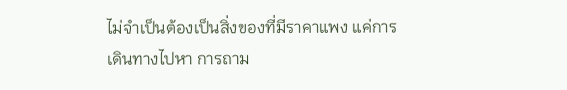ไม่จำเป็นต้องเป็นสิ่งของที่มีราคาแพง แค่การเดินทางไปหา การถาม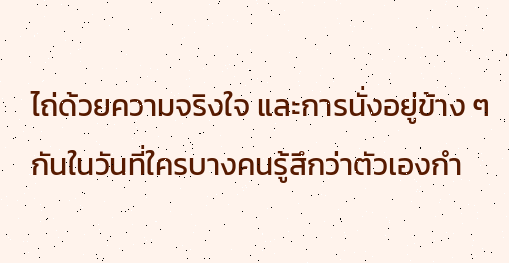ไถ่ด้วยความจริงใจ และการนั่งอยู่ข้าง ๆ กันในวันที่ใครบางคนรู้สึกว่าตัวเองกำ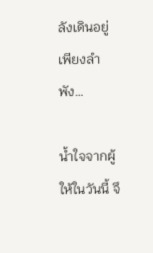ลังเดินอยู่เพียงลำพัง…

น้ำใจจากผู้ให้ในวันนี้ จึ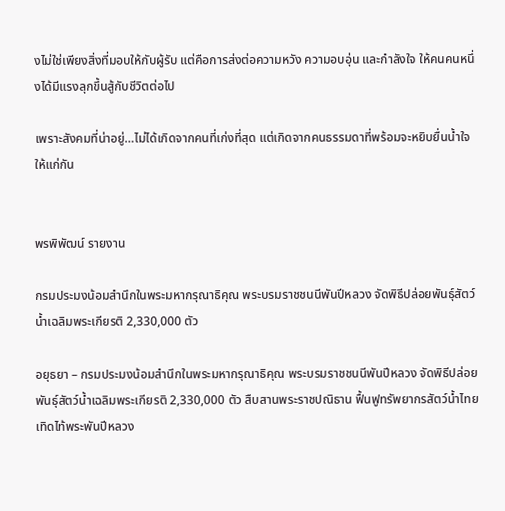งไม่ใช่เพียงสิ่งที่มอบให้กับผู้รับ แต่คือการส่งต่อความหวัง ความอบอุ่น และกำลังใจ ให้คนคนหนึ่งได้มีแรงลุกขึ้นสู้กับชีวิตต่อไป

เพราะสังคมที่น่าอยู่…ไม่ได้เกิดจากคนที่เก่งที่สุด แต่เกิดจากคนธรรมดาที่พร้อมจะหยิบยื่นน้ำใจให้แก่กัน


พรพิพัฒน์ รายงาน

กรมประมงน้อมสำนึกในพระมหากรุณาธิคุณ พระบรมราชชนนีพันปีหลวง จัดพิธีปล่อยพันธุ์สัตว์น้ำเฉลิมพระเกียรติ 2,330,000 ตัว

อยุธยา – กรมประมงน้อมสำนึกในพระมหากรุณาธิคุณ พระบรมราชชนนีพันปีหลวง จัดพิธีปล่อยพันธุ์สัตว์น้ำเฉลิมพระเกียรติ 2,330,000 ตัว สืบสานพระราชปณิธาน ฟื้นฟูทรัพยากรสัตว์น้ำไทย เทิดไท้พระพันปีหลวง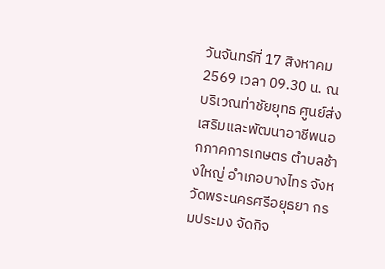วันจันทร์ที่ 17 สิงหาคม 2569 เวลา 09.30 น. ณ บริเวณท่าชัยยุทธ ศูนย์ส่งเสริมและพัฒนาอาชีพนอกภาคการเกษตร ตำบลช้างใหญ่ อำเภอบางไทร จังหวัดพระนครศรีอยุธยา กรมประมง จัดกิจ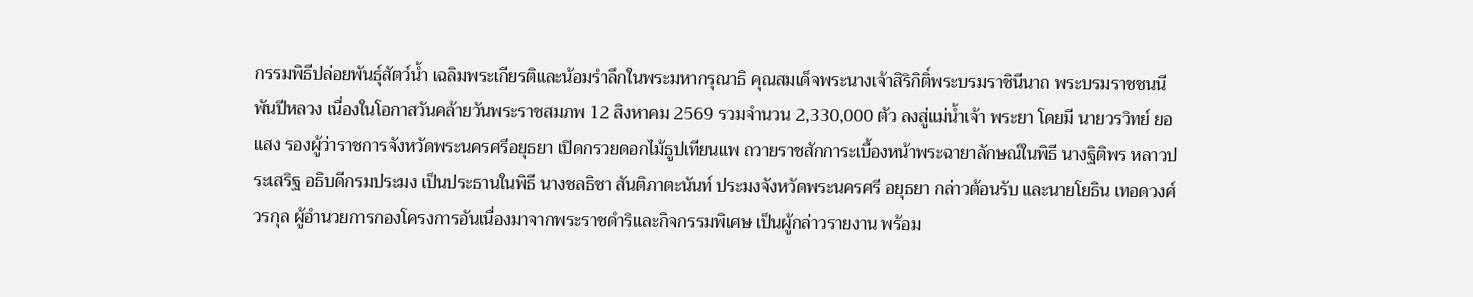กรรมพิธีปล่อยพันธุ์สัตว์น้ำ เฉลิมพระเกียรติและน้อมรำลึกในพระมหากรุณาธิ คุณสมเด็จพระนางเจ้าสิริกิติ์พระบรมราชินีนาถ พระบรมราชชนนีพันปีหลวง เนื่องในโอกาสวันคล้ายวันพระราชสมภพ 12 สิงหาคม 2569 รวมจำนวน 2,330,000 ตัว ลงสู่แม่น้ำเจ้า พระยา โดยมี นายวรวิทย์ ยอแสง รองผู้ว่าราชการจังหวัดพระนครศรีอยุธยา เปิดกรวยดอกไม้ธูปเทียนแพ ถวายราชสักการะเบื้องหน้าพระฉายาลักษณ์ในพิธี นางฐิติพร หลาวประเสริฐ อธิบดีกรมประมง เป็นประธานในพิธี นางชลธิชา สันติภาตะนันท์ ประมงจังหวัดพระนครศรี อยุธยา กล่าวต้อนรับ และนายโยธิน เทอดวงศ์วรกุล ผู้อำนวยการกองโครงการอันเนื่องมาจากพระราชดำริและกิจกรรมพิเศษ เป็นผู้กล่าวรายงาน พร้อม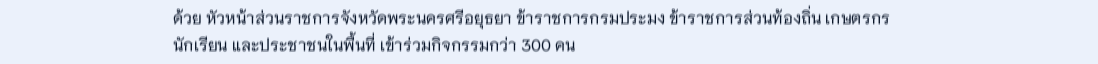ด้วย หัวหน้าส่วนราชการจังหวัดพระนครศรีอยุธยา ข้าราชการกรมประมง ข้าราชการส่วนท้องถิ่น เกษตรกร นักเรียน และประชาชนในพื้นที่ เข้าร่วมกิจกรรมกว่า 300 คน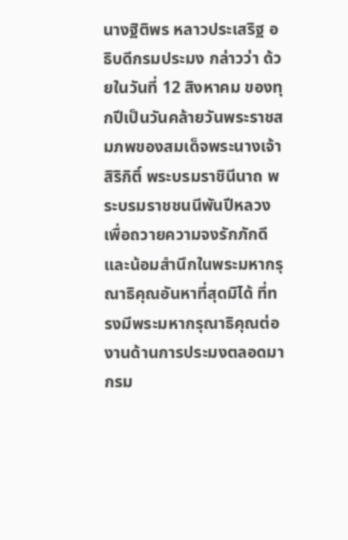นางฐิติพร หลาวประเสริฐ อธิบดีกรมประมง กล่าวว่า ด้วยในวันที่ 12 สิงหาคม ของทุกปีเป็นวันคล้ายวันพระราชสมภพของสมเด็จพระนางเจ้าสิริกิติ์ พระบรมราชินีนาถ พระบรมราชชนนีพันปีหลวง เพื่อถวายความจงรักภักดีและน้อมสำนึกในพระมหากรุณาธิคุณอันหาที่สุดมิได้ ที่ทรงมีพระมหากรุณาธิคุณต่องานด้านการประมงตลอดมา กรม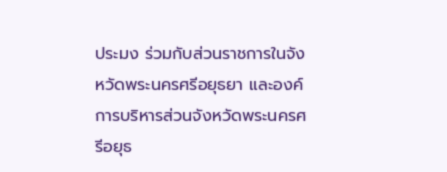ประมง ร่วมกับส่วนราชการในจังหวัดพระนครศรีอยุธยา และองค์การบริหารส่วนจังหวัดพระนครศรีอยุธ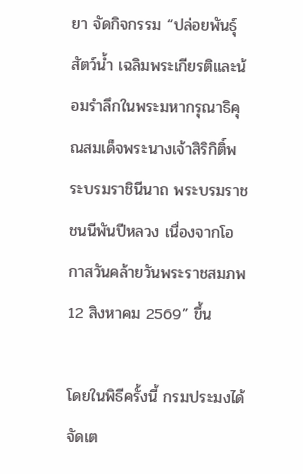ยา จัดกิจกรรม “ปล่อยพันธุ์สัตว์น้ำ เฉลิมพระเกียรติและน้อมรำลึกในพระมหากรุณาธิคุณสมเด็จพระนางเจ้าสิริกิติ์พระบรมราชินีนาถ พระบรมราชชนนีพันปีหลวง เนื่องจากโอกาสวันคล้ายวันพระราชสมภพ 12 สิงหาคม 2569” ขึ้น

โดยในพิธีครั้งนี้ กรมประมงได้จัดเต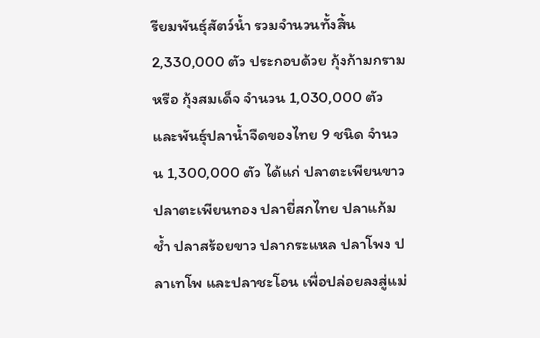รียมพันธุ์สัตว์น้ำ รวมจำนวนทั้งสิ้น 2,330,000 ตัว ประกอบด้วย กุ้งก้ามกราม หรือ กุ้งสมเด็จ จำนวน 1,030,000 ตัว และพันธุ์ปลาน้ำจืดของไทย 9 ชนิด จำนวน 1,300,000 ตัว ได้แก่ ปลาตะเพียนขาว ปลาตะเพียนทอง ปลายี่สกไทย ปลาแก้มช้ำ ปลาสร้อยขาว ปลากระแหล ปลาโพง ปลาเทโพ และปลาชะโอน เพื่อปล่อยลงสู่แม่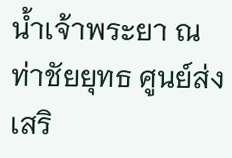น้ำเจ้าพระยา ณ ท่าชัยยุทธ ศูนย์ส่งเสริ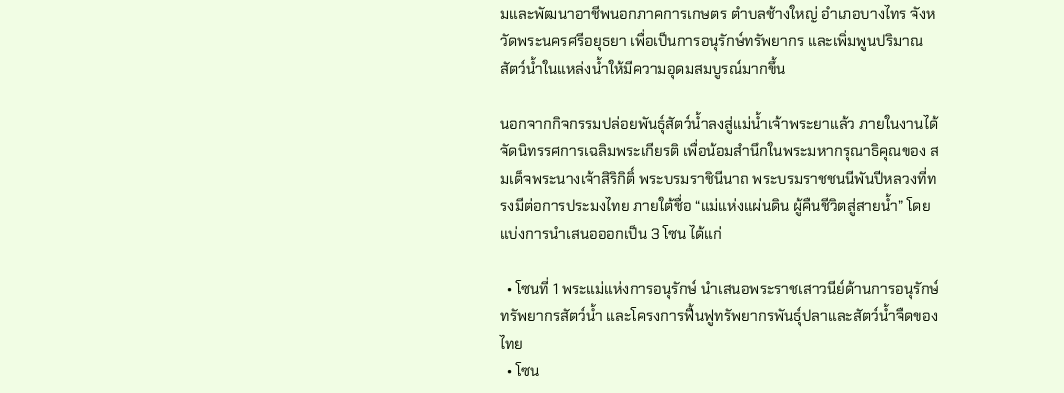มและพัฒนาอาชีพนอกภาคการเกษตร ตำบลช้างใหญ่ อำเภอบางไทร จังหวัดพระนครศรีอยุธยา เพื่อเป็นการอนุรักษ์ทรัพยากร และเพิ่มพูนปริมาณสัตว์น้ำในแหล่งน้ำให้มีความอุดมสมบูรณ์มากขึ้น

นอกจากกิจกรรมปล่อยพันธุ์สัตว์น้ำลงสู่แม่น้ำเจ้าพระยาแล้ว ภายในงานได้จัดนิทรรศการเฉลิมพระเกียรติ เพื่อน้อมสำนึกในพระมหากรุณาธิคุณของ สมเด็จพระนางเจ้าสิริกิติ์ พระบรมราชินีนาถ พระบรมราชชนนีพันปีหลวงที่ทรงมีต่อการประมงไทย ภายใต้ชื่อ “แม่แห่งแผ่นดิน ผู้คืนชีวิตสู่สายน้ำ” โดยแบ่งการนำเสนอออกเป็น 3 โซน ได้แก่

  • โซนที่ 1 พระแม่แห่งการอนุรักษ์ นำเสนอพระราชเสาวนีย์ด้านการอนุรักษ์ทรัพยากรสัตว์น้ำ และโครงการฟื้นฟูทรัพยากรพันธุ์ปลาและสัตว์น้ำจืดของไทย
  • โซน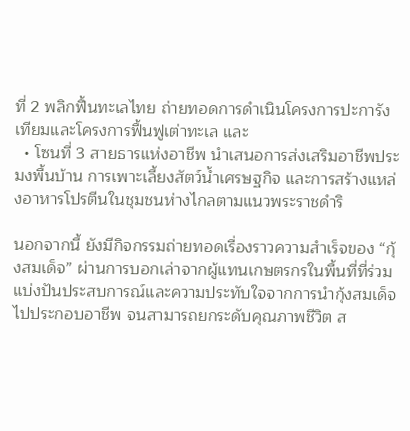ที่ 2 พลิกฟื้นทะเลไทย ถ่ายทอดการดำเนินโครงการปะการังเทียมและโครงการฟื้นฟูเต่าทะเล และ
  • โซนที่ 3 สายธารแห่งอาชีพ นำเสนอการส่งเสริมอาชีพประมงพื้นบ้าน การเพาะเลี้ยงสัตว์น้ำเศรษฐกิจ และการสร้างแหล่งอาหารโปรตีนในชุมชนห่างไกลตามแนวพระราชดำริ

นอกจากนี้ ยังมีกิจกรรมถ่ายทอดเรื่องราวความสำเร็จของ “กุ้งสมเด็จ” ผ่านการบอกเล่าจากผู้แทนเกษตรกรในพื้นที่ที่ร่วมแบ่งปันประสบการณ์และความประทับใจจากการนำกุ้งสมเด็จไปประกอบอาชีพ จนสามารถยกระดับคุณภาพชีวิต ส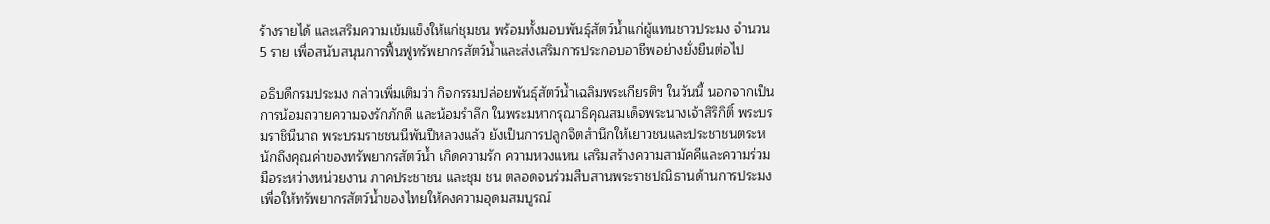ร้างรายได้ และเสริมความเข้มแข็งให้แก่ชุมชน พร้อมทั้งมอบพันธุ์สัตว์น้ำแก่ผู้แทนชาวประมง จำนวน 5 ราย เพื่อสนับสนุนการฟื้นฟูทรัพยากรสัตว์น้ำและส่งเสริมการประกอบอาชีพอย่างยั่งยืนต่อไป

อธิบดีกรมประมง กล่าวเพิ่มเติมว่า กิจกรรมปล่อยพันธุ์สัตว์น้ำเฉลิมพระเกียรติฯ ในวันนี้ นอกจากเป็นการน้อมถวายความจงรักภักดี และน้อมรำลึก ในพระมหากรุณาธิคุณสมเด็จพระนางเจ้าสิริกิติ์ พระบรมราชินีนาถ พระบรมราชชนนีพันปีหลวงแล้ว ยังเป็นการปลูกจิตสำนึกให้เยาวชนและประชาชนตระหนักถึงคุณค่าของทรัพยากรสัตว์น้ำ เกิดความรัก ความหวงแหน เสริมสร้างความสามัคคีและความร่วมมือระหว่างหน่วยงาน ภาคประชาชน และชุม ชน ตลอดจนร่วมสืบสานพระราชปณิธานด้านการประมง เพื่อให้ทรัพยากรสัตว์น้ำของไทยให้คงความอุดมสมบูรณ์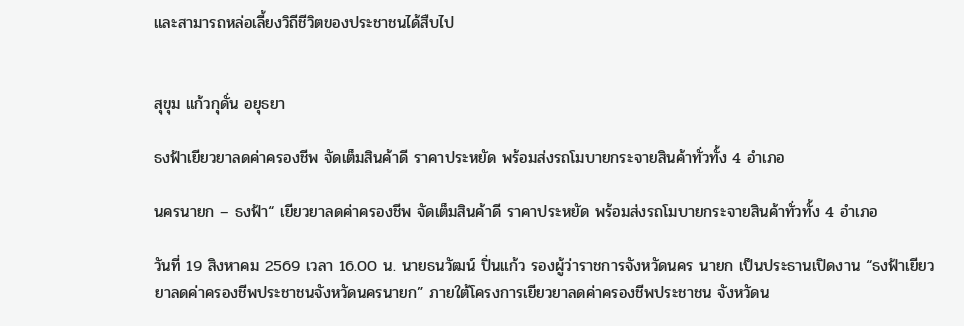และสามารถหล่อเลี้ยงวิถีชีวิตของประชาชนได้สืบไป


สุขุม แก้วกุดั่น อยุธยา

ธงฟ้าเยียวยาลดค่าครองชีพ จัดเต็มสินค้าดี ราคาประหยัด พร้อมส่งรถโมบายกระจายสินค้าทั่วทั้ง 4 อำเภอ

นครนายก – ธงฟ้า“ เยียวยาลดค่าครองชีพ จัดเต็มสินค้าดี ราคาประหยัด พร้อมส่งรถโมบายกระจายสินค้าทั่วทั้ง 4 อำเภอ

วันที่ 19 สิงหาคม 2569 เวลา 16.00 น. นายธนวัฒน์ ปิ่นแก้ว รองผู้ว่าราชการจังหวัดนคร นายก เป็นประธานเปิดงาน “ธงฟ้าเยียวยาลดค่าครองชีพประชาชนจังหวัดนครนายก” ภายใต้โครงการเยียวยาลดค่าครองชีพประชาชน จังหวัดน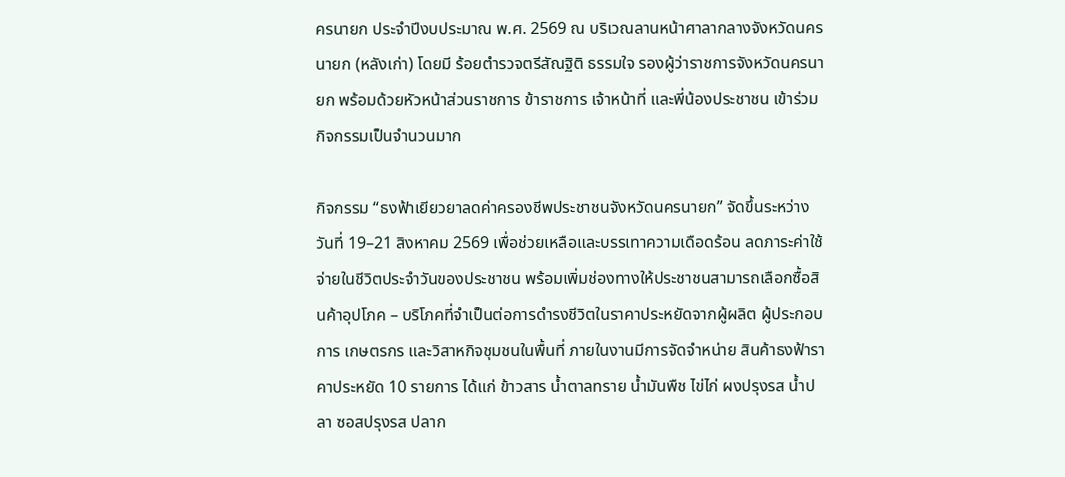ครนายก ประจำปีงบประมาณ พ.ศ. 2569 ณ บริเวณลานหน้าศาลากลางจังหวัดนครนายก (หลังเก่า) โดยมี ร้อยตำรวจตรีสัณฐิติ ธรรมใจ รองผู้ว่าราชการจังหวัดนครนายก พร้อมด้วยหัวหน้าส่วนราชการ ข้าราชการ เจ้าหน้าที่ และพี่น้องประชาชน เข้าร่วมกิจกรรมเป็นจำนวนมาก

กิจกรรม “ธงฟ้าเยียวยาลดค่าครองชีพประชาชนจังหวัดนครนายก” จัดขึ้นระหว่างวันที่ 19–21 สิงหาคม 2569 เพื่อช่วยเหลือและบรรเทาความเดือดร้อน ลดภาระค่าใช้จ่ายในชีวิตประจำวันของประชาชน พร้อมเพิ่มช่องทางให้ประชาชนสามารถเลือกซื้อสินค้าอุปโภค – บริโภคที่จำเป็นต่อการดำรงชีวิตในราคาประหยัดจากผู้ผลิต ผู้ประกอบการ เกษตรกร และวิสาหกิจชุมชนในพื้นที่ ภายในงานมีการจัดจำหน่าย สินค้าธงฟ้าราคาประหยัด 10 รายการ ได้แก่ ข้าวสาร น้ำตาลทราย น้ำมันพืช ไข่ไก่ ผงปรุงรส น้ำปลา ซอสปรุงรส ปลาก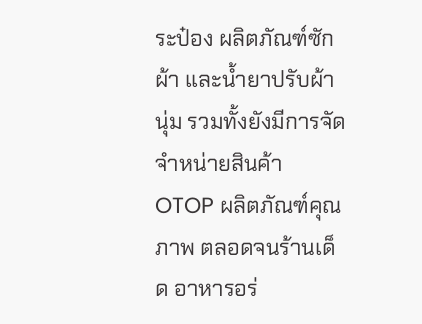ระป๋อง ผลิตภัณฑ์ซักผ้า และน้ำยาปรับผ้านุ่ม รวมทั้งยังมีการจัดจำหน่ายสินค้า OTOP ผลิตภัณฑ์คุณภาพ ตลอดจนร้านเด็ด อาหารอร่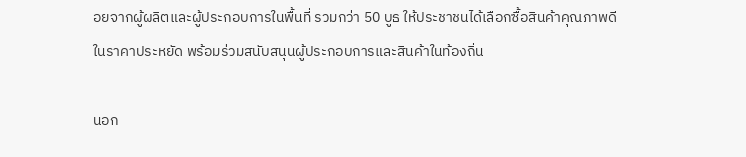อยจากผู้ผลิตและผู้ประกอบการในพื้นที่ รวมกว่า 50 บูธ ให้ประชาชนได้เลือกซื้อสินค้าคุณภาพดีในราคาประหยัด พร้อมร่วมสนับสนุนผู้ประกอบการและสินค้าในท้องถิ่น

นอก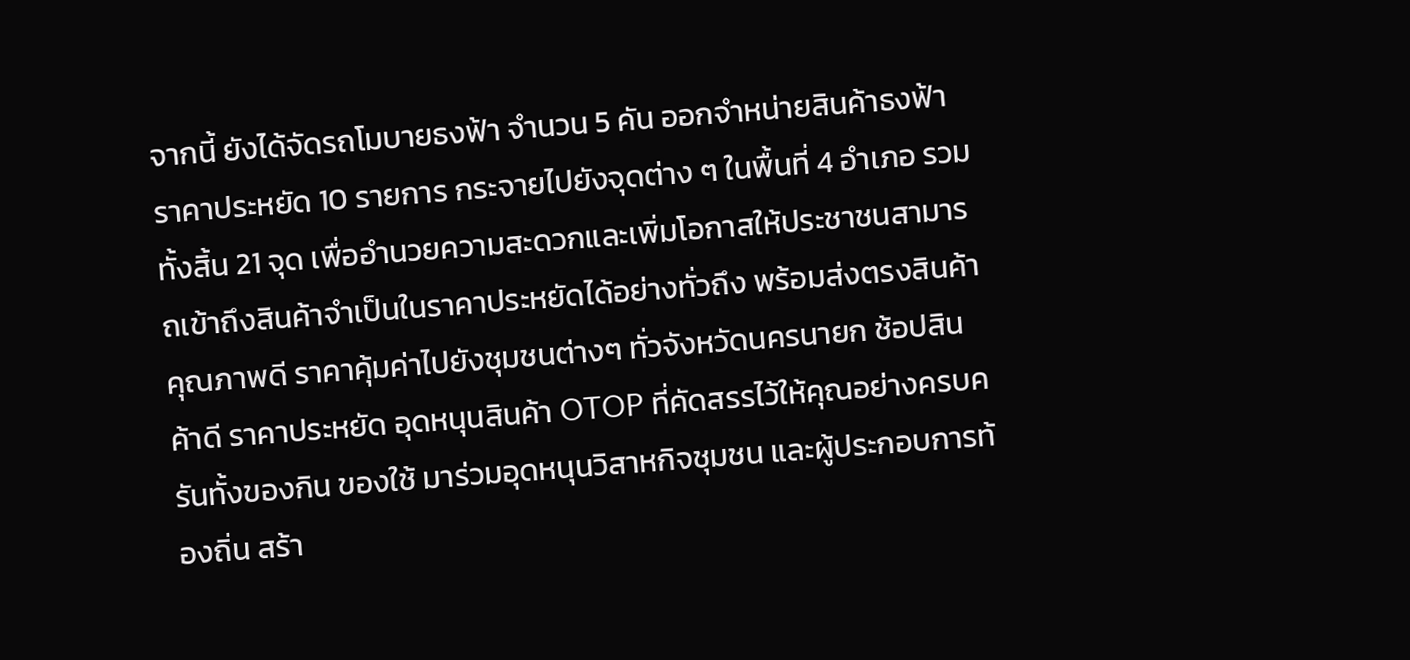จากนี้ ยังได้จัดรถโมบายธงฟ้า จำนวน 5 คัน ออกจำหน่ายสินค้าธงฟ้าราคาประหยัด 10 รายการ กระจายไปยังจุดต่าง ๆ ในพื้นที่ 4 อำเภอ รวมทั้งสิ้น 21 จุด เพื่ออำนวยความสะดวกและเพิ่มโอกาสให้ประชาชนสามารถเข้าถึงสินค้าจำเป็นในราคาประหยัดได้อย่างทั่วถึง พร้อมส่งตรงสินค้าคุณภาพดี ราคาคุ้มค่าไปยังชุมชนต่างๆ ทั่วจังหวัดนครนายก ช้อปสินค้าดี ราคาประหยัด อุดหนุนสินค้า OTOP ที่คัดสรรไว้ให้คุณอย่างครบครันทั้งของกิน ของใช้ มาร่วมอุดหนุนวิสาหกิจชุมชน และผู้ประกอบการท้องถิ่น สร้า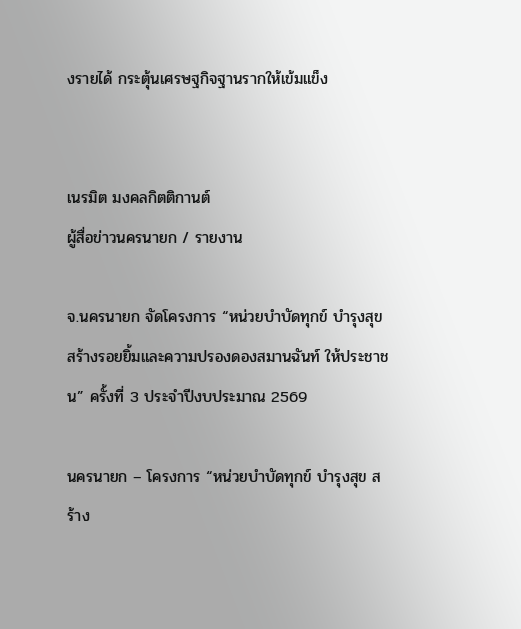งรายได้ กระตุ้นเศรษฐกิจฐานรากให้เข้มแข็ง


เนรมิต มงคลกิตติกานต์
ผู้สื่อข่าวนครนายก / รายงาน

จ.นครนายก จัดโครงการ “หน่วยบำบัดทุกข์ บำรุงสุข สร้างรอยยิ้มและความปรองดองสมานฉันท์ ให้ประชาชน” ครั้งที่ 3 ประจำปีงบประมาณ 2569

นครนายก – โครงการ “หน่วยบำบัดทุกข์ บำรุงสุข สร้าง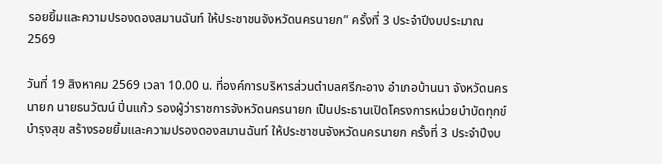รอยยิ้มและความปรองดองสมานฉันท์ ให้ประชาชนจังหวัดนครนายก” ครั้งที่ 3 ประจำปีงบประมาณ 2569

วันที่ 19 สิงหาคม 2569 เวลา 10.00 น. ที่องค์การบริหารส่วนตำบลศรีกะอาง อำเภอบ้านนา จังหวัดนครนายก นายธนวัฒน์ ปิ่นแก้ว รองผู้ว่าราชการจังหวัดนครนายก เป็นประธานเปิดโครงการหน่วยบำบัดทุกข์ บำรุงสุข สร้างรอยยิ้มและความปรองดองสมานฉันท์ ให้ประชาชนจังหวัดนครนายก ครั้งที่ 3 ประจำปีงบ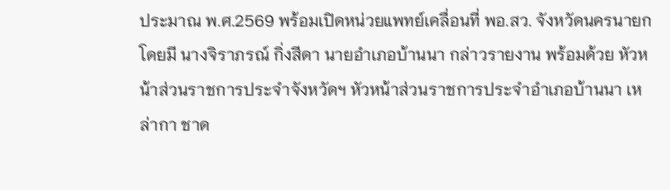ประมาณ พ.ศ.2569 พร้อมเปิดหน่วยแพทย์เคลื่อนที่ พอ.สว. จังหวัดนครนายก โดยมี นางจิราภรณ์ กิ่งสีดา นายอำเภอบ้านนา กล่าวรายงาน พร้อมด้วย หัวหน้าส่วนราชการประจำจังหวัดฯ หัวหน้าส่วนราชการประจำอำเภอบ้านนา เหล่ากา ชาด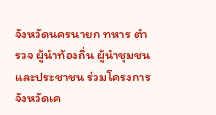จังหวัดนครนายก ทหาร ตำรวจ ผู้นำท้องถิ่น ผู้นำชุมชน และประชาชน ร่วมโครงการจังหวัดเค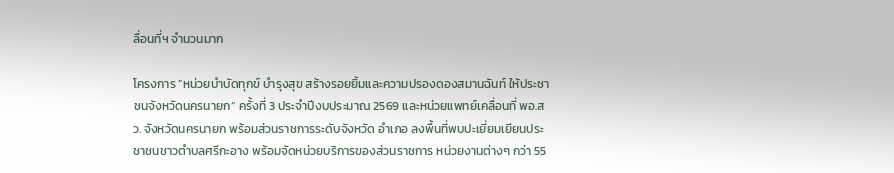ลื่อนที่ฯ จำนวนมาก

โครงการ ”หน่วยบำบัดทุกข์ บำรุงสุข สร้างรอยยิ้มและความปรองดองสมานฉันท์ ให้ประชา ชนจังหวัดนครนายก” ครั้งที่ 3 ประจำปีงบประมาณ 2569 และหน่วยแพทย์เคลื่อนที่ พอ.สว. จังหวัดนครนายก พร้อมส่วนราชการระดับจังหวัด อำเภอ ลงพื้นที่พบปะเยี่ยมเยียนประชาชนชาวตำบลศรีกะอาง พร้อมจัดหน่วยบริการของส่วนราชการ หน่วยงานต่างๆ กว่า 55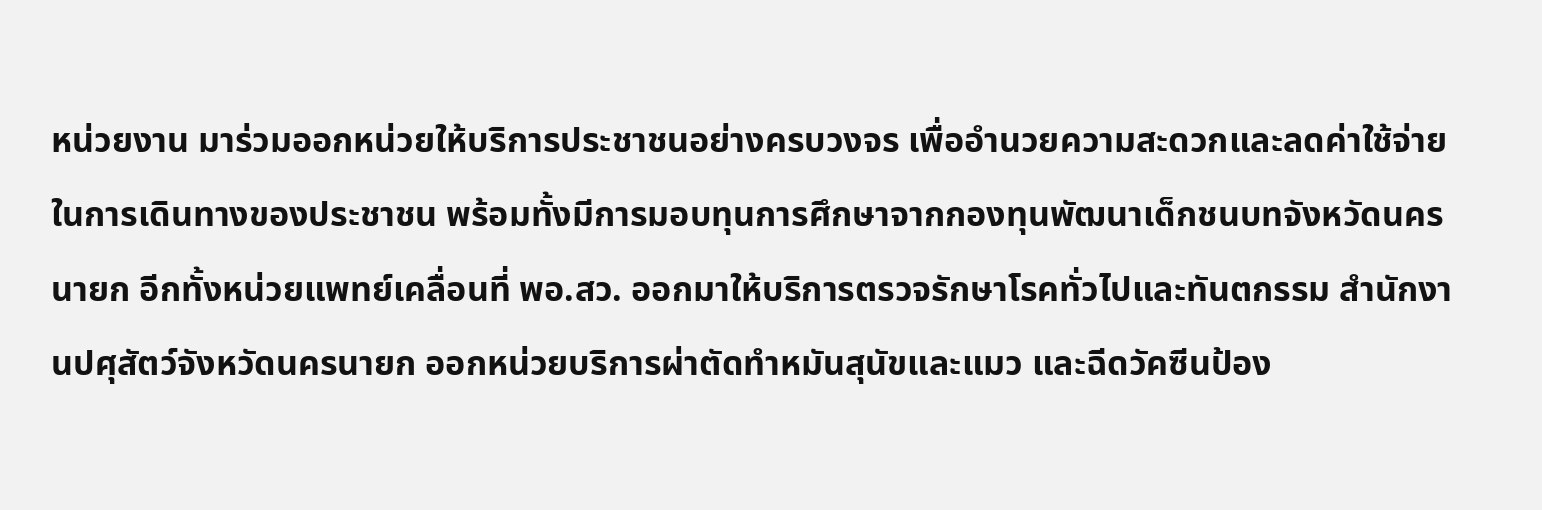หน่วยงาน มาร่วมออกหน่วยให้บริการประชาชนอย่างครบวงจร เพื่ออำนวยความสะดวกและลดค่าใช้จ่ายในการเดินทางของประชาชน พร้อมทั้งมีการมอบทุนการศึกษาจากกองทุนพัฒนาเด็กชนบทจังหวัดนครนายก อีกทั้งหน่วยแพทย์เคลื่อนที่ พอ.สว. ออกมาให้บริการตรวจรักษาโรคทั่วไปและทันตกรรม สำนักงานปศุสัตว์จังหวัดนครนายก ออกหน่วยบริการผ่าตัดทำหมันสุนัขและแมว และฉีดวัคซีนป้อง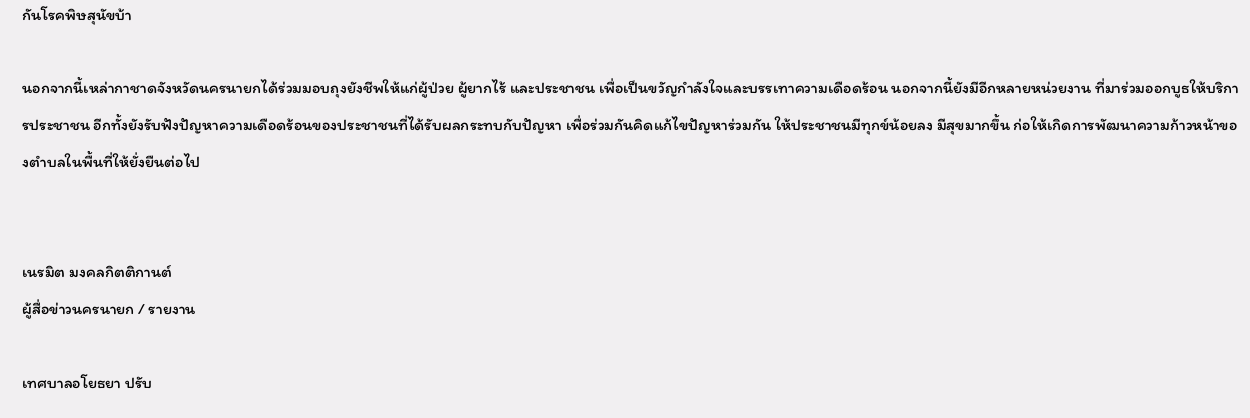กันโรคพิษสุนัขบ้า

นอกจากนี้เหล่ากาชาดจังหวัดนครนายกได้ร่วมมอบถุงยังชีพให้แก่ผู้ป่วย ผู้ยากไร้ และประชาชน เพื่อเป็นขวัญกำลังใจและบรรเทาความเดือดร้อน นอกจากนี้ยังมีอีกหลายหน่วยงาน ที่มาร่วมออกบูธให้บริการประชาชน อีกทั้งยังรับฟังปัญหาความเดือดร้อนของประชาชนที่ได้รับผลกระทบกับปัญหา เพื่อร่วมกันคิดแก้ไขปัญหาร่วมกัน ให้ประชาชนมีทุกข์น้อยลง มีสุขมากขึ้น ก่อให้เกิดการพัฒนาความก้าวหน้าของตำบลในพื้นที่ให้ยั่งยืนต่อไป


เนรมิต มงคลกิตติกานต์
ผู้สื่อข่าวนครนายก / รายงาน

เทศบาลอโยธยา ปรับ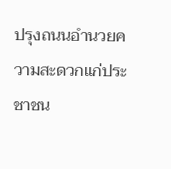ปรุงถนนอำนวยความสะดวกแก่ประชาชน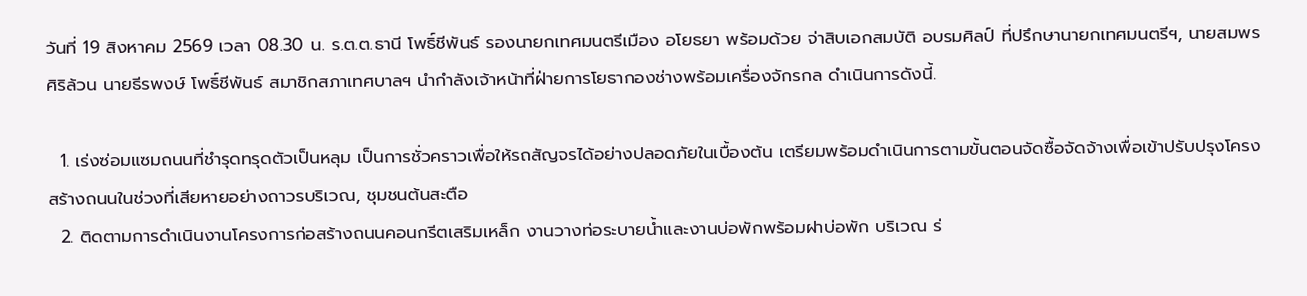วันที่ 19 สิงหาคม 2569 เวลา 08.30 น. ร.ต.ต.ธานี โพธิ์ชีพันธ์ รองนายกเทศมนตรีเมือง อโยธยา พร้อมด้วย จ่าสิบเอกสมบัติ อบรมศิลป์ ที่ปรึกษานายกเทศมนตรีฯ, นายสมพร ศิริล้วน นายธีรพงษ์ โพธิ์ชีพันธ์ สมาชิกสภาเทศบาลฯ นำกำลังเจ้าหน้าที่ฝ่ายการโยธากองช่างพร้อมเครื่องจักรกล ดำเนินการดังนี้.

  1. เร่งซ่อมแซมถนนที่ชำรุดทรุดตัวเป็นหลุม เป็นการชั่วคราวเพื่อให้รถสัญจรได้อย่างปลอดภัยในเบื้องต้น เตรียมพร้อมดำเนินการตามขั้นตอนจัดซื้อจัดจ้างเพื่อเข้าปรับปรุงโครงสร้างถนนในช่วงที่เสียหายอย่างถาวรบริเวณ, ชุมชนต้นสะตือ
  2. ติดตามการดำเนินงานโครงการก่อสร้างถนนคอนกรีตเสริมเหล็ก งานวางท่อระบายน้ำและงานบ่อพักพร้อมฝาบ่อพัก บริเวณ ร่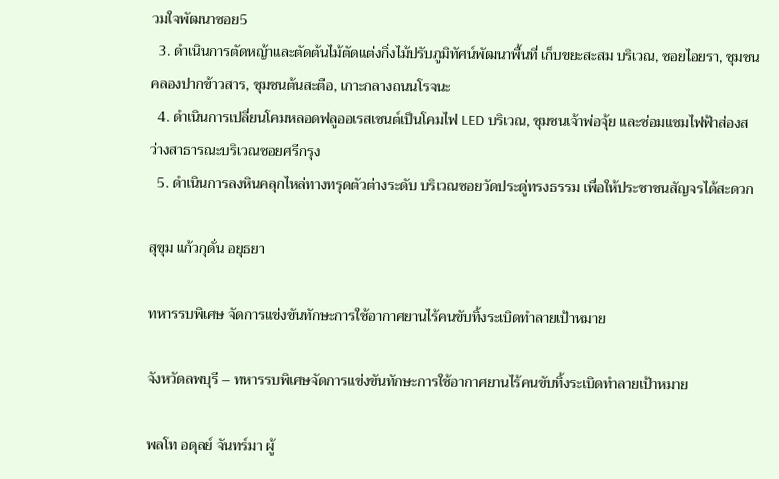วมใจพัฒนาซอย5
  3. ดำเนินการตัดหญ้าและตัดต้นไม้ตัดแต่งกิ่งไม้ปรับภูมิทัศน์พัฒนาพื้นที่ เก็บขยะสะสม บริเวณ, ซอยไอยรา, ชุมชนคลองปากข้าวสาร, ชุมชนต้นสะตือ, เกาะกลางถนนโรจนะ
  4. ดำเนินการเปลี่ยนโคมหลอดฟลูออเรสเซนต์เป็นโคมไฟ LED บริเวณ, ชุมชนเจ้าพ่อจุ้ย และซ่อมแซมไฟฟ้าส่องสว่างสาธารณะบริเวณซอยศรีกรุง
  5. ดำเนินการลงหินคลุกไหล่ทางทรุดตัวต่างระดับ บริเวณซอยวัดประดู่ทรงธรรม เพื่อให้ประชาชนสัญจรได้สะดวก

สุขุม แก้วกุดั่น อยุธยา

ทหารรบพิเศษ จัดการแข่งขันทักษะการใช้อากาศยานไร้คนขับทิ้งระเบิดทำลายเป้าหมาย

จังหวัดลพบุรี – ทหารรบพิเศษจัดการแข่งขันทักษะการใช้อากาศยานไร้คนขับทิ้งระเบิดทำลายเป้าหมาย

พลโท อดุลย์ จันทร์มา ผู้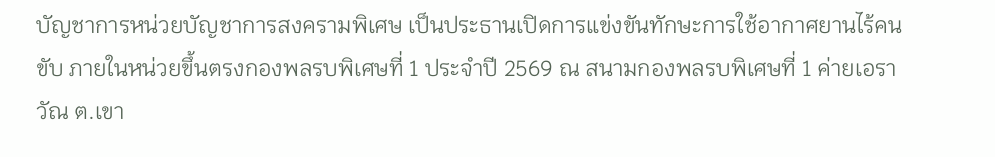บัญชาการหน่วยบัญชาการสงครามพิเศษ เป็นประธานเปิดการแข่งขันทักษะการใช้อากาศยานไร้คนขับ ภายในหน่วยขึ้นตรงกองพลรบพิเศษที่ 1 ประจำปี 2569 ณ สนามกองพลรบพิเศษที่ 1 ค่ายเอราวัณ ต.เขา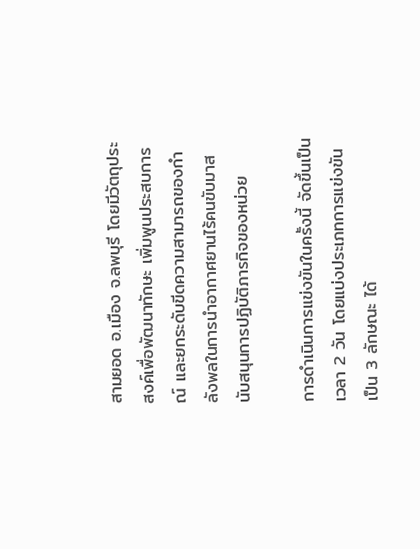สามยอด อ.เมือง จ.ลพบุรี โดยมีวัตถุประสงค์เพื่อพัฒนาทักษะ เพิ่มพูนประสบการณ์ และยกระดับขีดความสามารถของกำลังพลในการนำอากาศยานไร้คนขับมาสนับสนุนการปฏิบัติภารกิจของหน่วย

การดำเนินการแข่งขันในครั้งนี้ จัดขึ้นเป็นเวลา 2 วัน โดยแบ่งประเภทการแข่งขัน เป็น 3 ลักษณะ ได้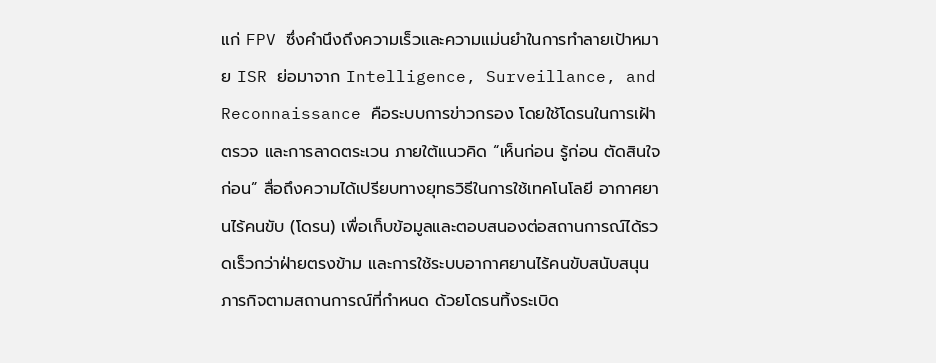แก่ FPV ซึ่งคำนึงถึงความเร็วและความแม่นยำในการทำลายเป้าหมาย ISR ย่อมาจาก Intelligence, Surveillance, and Reconnaissance คือระบบการข่าวกรอง โดยใช้โดรนในการเฝ้าตรวจ และการลาดตระเวน ภายใต้แนวคิด “เห็นก่อน รู้ก่อน ตัดสินใจก่อน” สื่อถึงความได้เปรียบทางยุทธวิธีในการใช้เทคโนโลยี อากาศยานไร้คนขับ (โดรน) เพื่อเก็บข้อมูลและตอบสนองต่อสถานการณ์ได้รวดเร็วกว่าฝ่ายตรงข้าม และการใช้ระบบอากาศยานไร้คนขับสนับสนุนภารกิจตามสถานการณ์ที่กำหนด ด้วยโดรนทิ้งระเบิด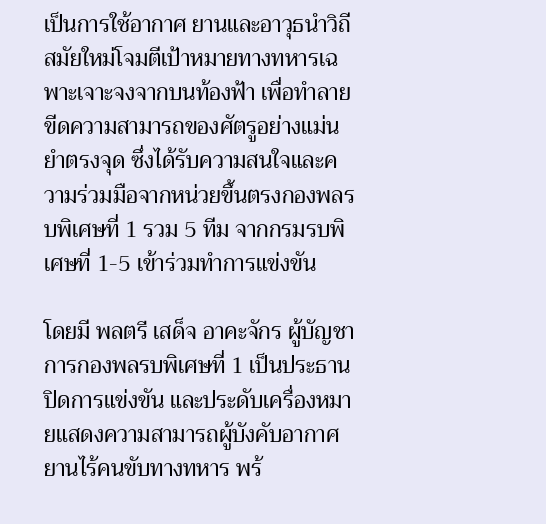เป็นการใช้อากาศ ยานและอาวุธนำวิถีสมัยใหม่โจมตีเป้าหมายทางทหารเฉพาะเจาะจงจากบนท้องฟ้า เพื่อทำลายขีดความสามารถของศัตรูอย่างแม่นยำตรงจุด ซึ่งได้รับความสนใจและความร่วมมือจากหน่วยขึ้นตรงกองพลรบพิเศษที่ 1 รวม 5 ทีม จากกรมรบพิเศษที่ 1-5 เข้าร่วมทำการแข่งขัน

โดยมี พลตรี เสด็จ อาคะจักร ผู้บัญชาการกองพลรบพิเศษที่ 1 เป็นประธานปิดการแข่งขัน และประดับเครื่องหมายแสดงความสามารถผู้บังคับอากาศยานไร้คนขับทางทหาร พร้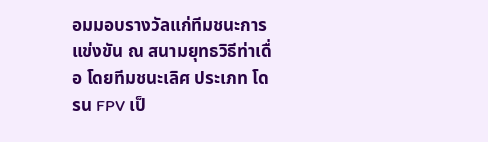อมมอบรางวัลแก่ทีมชนะการแข่งขัน ณ สนามยุทธวิธีท่าเดื่อ โดยทีมชนะเลิศ ประเภท โดรน FPV เป็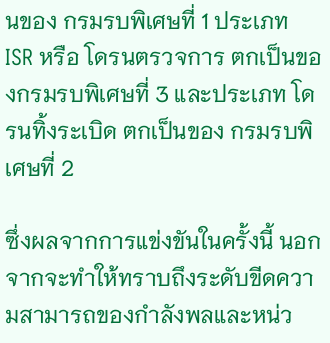นของ กรมรบพิเศษที่ 1 ประเภท ISR หรือ โดรนตรวจการ ตกเป็นของกรมรบพิเศษที่ 3 และประเภท โดรนทิ้งระเบิด ตกเป็นของ กรมรบพิเศษที่ 2

ซึ่งผลจากการแข่งขันในครั้งนี้ นอกจากจะทำให้ทราบถึงระดับขีดความสามารถของกำลังพลและหน่ว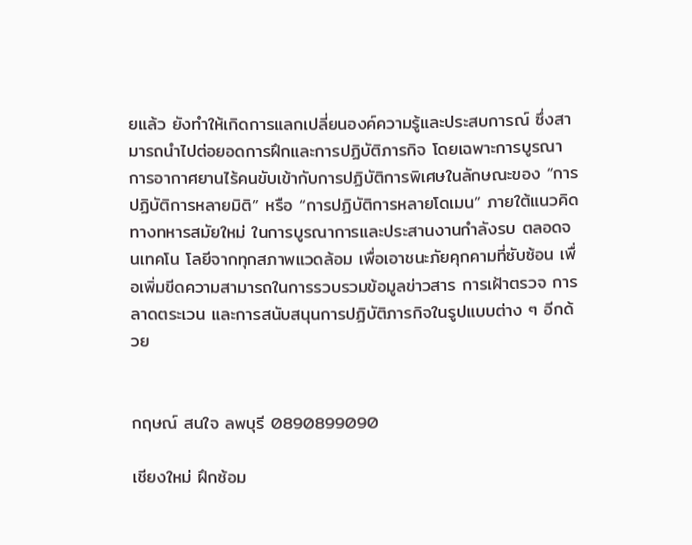ยแล้ว ยังทำให้เกิดการแลกเปลี่ยนองค์ความรู้และประสบการณ์ ซึ่งสามารถนำไปต่อยอดการฝึกและการปฏิบัติภารกิจ โดยเฉพาะการบูรณาการอากาศยานไร้คนขับเข้ากับการปฏิบัติการพิเศษในลักษณะของ “การปฏิบัติการหลายมิติ” หรือ “การปฏิบัติการหลายโดเมน” ภายใต้แนวคิดทางทหารสมัยใหม่ ในการบูรณาการและประสานงานกำลังรบ ตลอดจนเทคโน โลยีจากทุกสภาพแวดล้อม เพื่อเอาชนะภัยคุกคามที่ซับซ้อน เพื่อเพิ่มขีดความสามารถในการรวบรวมข้อมูลข่าวสาร การเฝ้าตรวจ การลาดตระเวน และการสนับสนุนการปฏิบัติภารกิจในรูปแบบต่าง ๆ อีกด้วย


กฤษณ์ สนใจ ลพบุรี 0890899090

เชียงใหม่ ฝึกซ้อม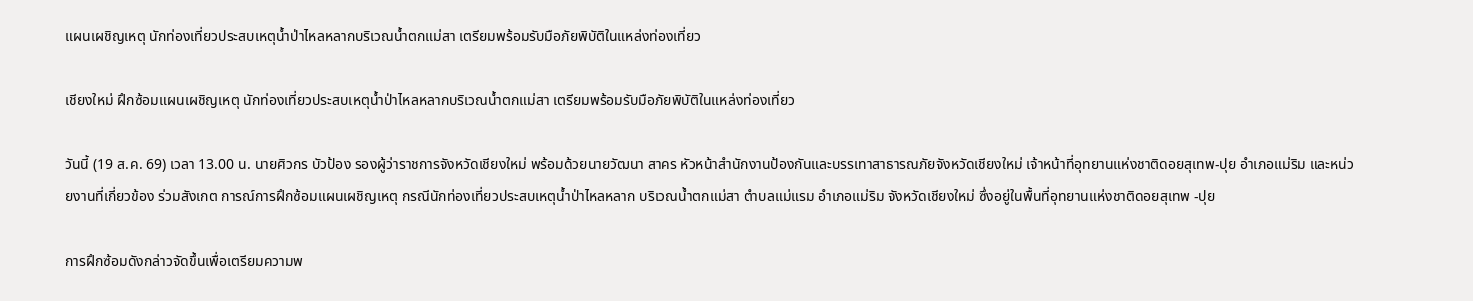แผนเผชิญเหตุ นักท่องเที่ยวประสบเหตุน้ำป่าไหลหลากบริเวณน้ำตกแม่สา เตรียมพร้อมรับมือภัยพิบัติในแหล่งท่องเที่ยว

เชียงใหม่ ฝึกซ้อมแผนเผชิญเหตุ นักท่องเที่ยวประสบเหตุน้ำป่าไหลหลากบริเวณน้ำตกแม่สา เตรียมพร้อมรับมือภัยพิบัติในแหล่งท่องเที่ยว

วันนี้ (19 ส.ค. 69) เวลา 13.00 น. นายศิวกร บัวป้อง รองผู้ว่าราชการจังหวัดเชียงใหม่ พร้อมด้วยนายวัฒนา สาคร หัวหน้าสำนักงานป้องกันและบรรเทาสาธารณภัยจังหวัดเชียงใหม่ เจ้าหน้าที่อุทยานแห่งชาติดอยสุเทพ-ปุย อำเภอแม่ริม และหน่วยงานที่เกี่ยวข้อง ร่วมสังเกต การณ์การฝึกซ้อมแผนเผชิญเหตุ กรณีนักท่องเที่ยวประสบเหตุน้ำป่าไหลหลาก บริเวณน้ำตกแม่สา ตำบลแม่แรม อำเภอแม่ริม จังหวัดเชียงใหม่ ซึ่งอยู่ในพื้นที่อุทยานแห่งชาติดอยสุเทพ -ปุย

การฝึกซ้อมดังกล่าวจัดขึ้นเพื่อเตรียมความพ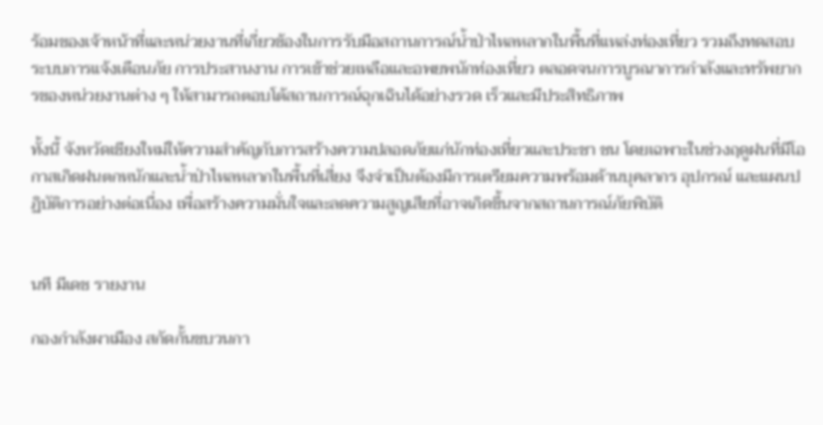ร้อมของเจ้าหน้าที่และหน่วยงานที่เกี่ยวข้องในการรับมือสถานการณ์น้ำป่าไหลหลากในพื้นที่แหล่งท่องเที่ยว รวมถึงทดสอบระบบการแจ้งเตือนภัย การประสานงาน การเข้าช่วยเหลือและอพยพนักท่องเที่ยว ตลอดจนการบูรณาการกำลังและทรัพยากรของหน่วยงานต่าง ๆ ให้สามารถตอบโต้สถานการณ์ฉุกเฉินได้อย่างรวด เร็วและมีประสิทธิภาพ

ทั้งนี้ จังหวัดเชียงใหม่ให้ความสำคัญกับการสร้างความปลอดภัยแก่นักท่องเที่ยวและประชา ชน โดยเฉพาะในช่วงฤดูฝนที่มีโอกาสเกิดฝนตกหนักและน้ำป่าไหลหลากในพื้นที่เสี่ยง จึงจำเป็นต้องมีการเตรียมความพร้อมด้านบุคลากร อุปกรณ์ และแผนปฏิบัติการอย่างต่อเนื่อง เพื่อสร้างความมั่นใจและลดความสูญเสียที่อาจเกิดขึ้นจากสถานการณ์ภัยพิบัติ


นที มีเดช รายงาน

กองกำลังผาเมือง สกัดกั้นขบวนกา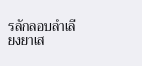รลักลอบลำเลียงยาเส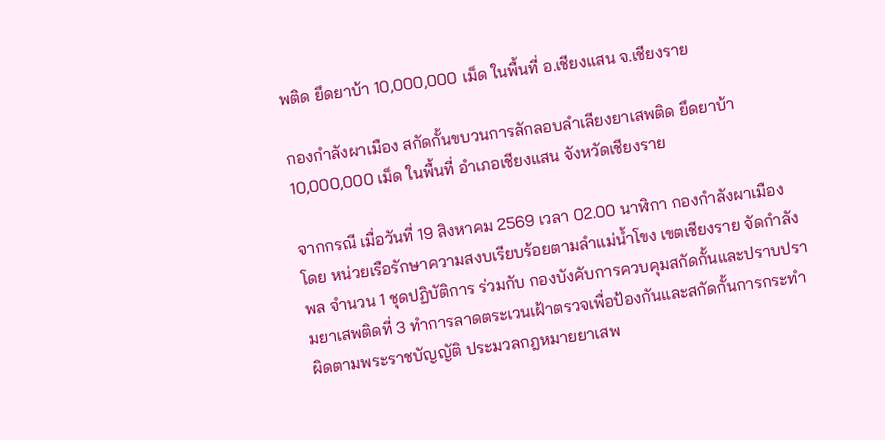พติด ยึดยาบ้า 10,000,000 เม็ด ในพื้นที่ อ.เชียงแสน จ.เชียงราย

กองกำลังผาเมือง สกัดกั้นขบวนการลักลอบลำเลียงยาเสพติด ยึดยาบ้า 10,000,000 เม็ด ในพื้นที่ อำเภอเชียงแสน จังหวัดเชียงราย

จากกรณี เมื่อวันที่ 19 สิงหาคม 2569 เวลา 02.00 นาฬิกา กองกำลังผาเมือง โดย หน่วยเรือรักษาความสงบเรียบร้อยตามลำแม่น้ำโขง เขตเชียงราย จัดกำลังพล จำนวน 1 ชุดปฏิบัติการ ร่วมกับ กองบังคับการควบคุมสกัดกั้นและปราบปรามยาเสพติดที่ 3 ทำการลาดตระเวนเฝ้าตรวจเพื่อป้องกันและสกัดกั้นการกระทำผิดตามพระราชบัญญัติ ประมวลกฎหมายยาเสพ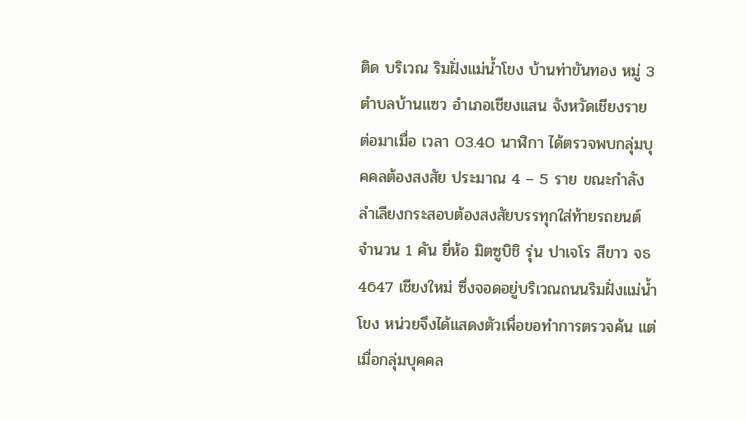ติด บริเวณ ริมฝั่งแม่น้ำโขง บ้านท่าขันทอง หมู่ 3 ตำบลบ้านแซว อำเภอเชียงแสน จังหวัดเชียงราย ต่อมาเมื่อ เวลา 03.40 นาฬิกา ได้ตรวจพบกลุ่มบุคคลต้องสงสัย ประมาณ 4 – 5 ราย ขณะกำลังลำเลียงกระสอบต้องสงสัยบรรทุกใส่ท้ายรถยนต์ จำนวน 1 คัน ยี่ห้อ มิตซูบิชิ รุ่น ปาเจโร สีขาว จธ 4647 เชียงใหม่ ซึ่งจอดอยู่บริเวณถนนริมฝั่งแม่น้ำโขง หน่วยจึงได้แสดงตัวเพื่อขอทำการตรวจค้น แต่เมื่อกลุ่มบุคคล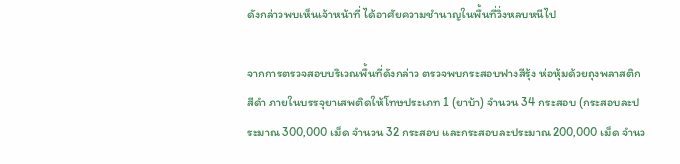ดังกล่าวพบเห็นเจ้าหน้าที่ ได้อาศัยความชำนาญในพื้นที่วิ่งหลบหนีไป

จากการตรวจสอบบริเวณพื้นที่ดังกล่าว ตรวจพบกระสอบฟางสีรุ้ง ห่อหุ้มด้วยถุงพลาสติกสีดำ ภายในบรรจุยาเสพติดให้โทษประเภท 1 (ยาบ้า) จำนวน 34 กระสอบ (กระสอบละประมาณ 300,000 เม็ด จำนวน 32 กระสอบ และกระสอบละประมาณ 200,000 เม็ด จำนว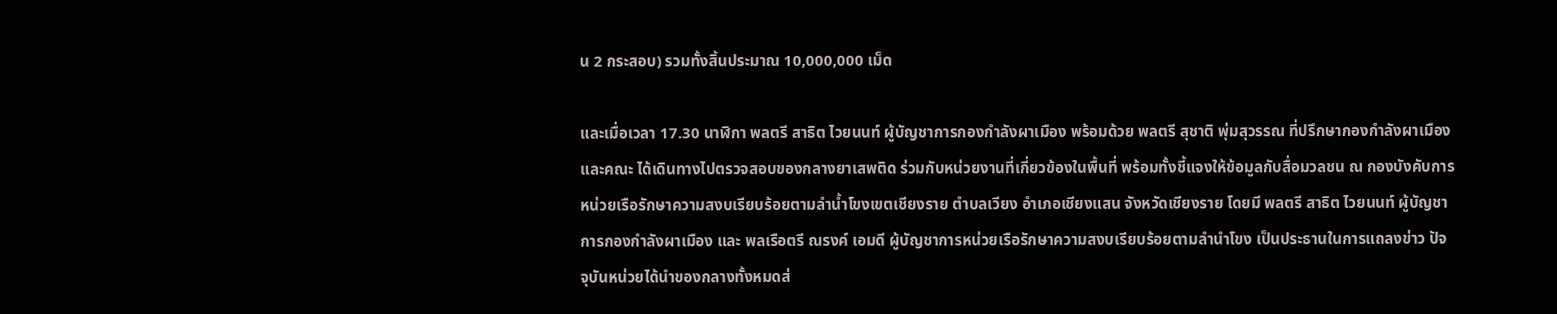น 2 กระสอบ) รวมทั้งสิ้นประมาณ 10,000,000 เม็ด

และเมื่อเวลา 17.30 นาฬิกา พลตรี สาธิต ไวยนนท์ ผู้บัญชาการกองกำลังผาเมือง พร้อมด้วย พลตรี สุชาติ พุ่มสุวรรณ ที่ปรึกษากองกำลังผาเมือง และคณะ ได้เดินทางไปตรวจสอบของกลางยาเสพติด ร่วมกับหน่วยงานที่เกี่ยวข้องในพื้นที่ พร้อมทั้งชี้แจงให้ข้อมูลกับสื่อมวลชน ณ กองบังคับการหน่วยเรือรักษาความสงบเรียบร้อยตามลำน้ำโขงเขตเชียงราย ตำบลเวียง อำเภอเชียงแสน จังหวัดเชียงราย โดยมี พลตรี สาธิต ไวยนนท์ ผู้บัญชาการกองกำลังผาเมือง และ พลเรือตรี ณรงค์ เอมดี ผู้บัญชาการหน่วยเรือรักษาความสงบเรียบร้อยตามลำนำโขง เป็นประธานในการแถลงข่าว ปัจจุบันหน่วยได้นำของกลางทั้งหมดส่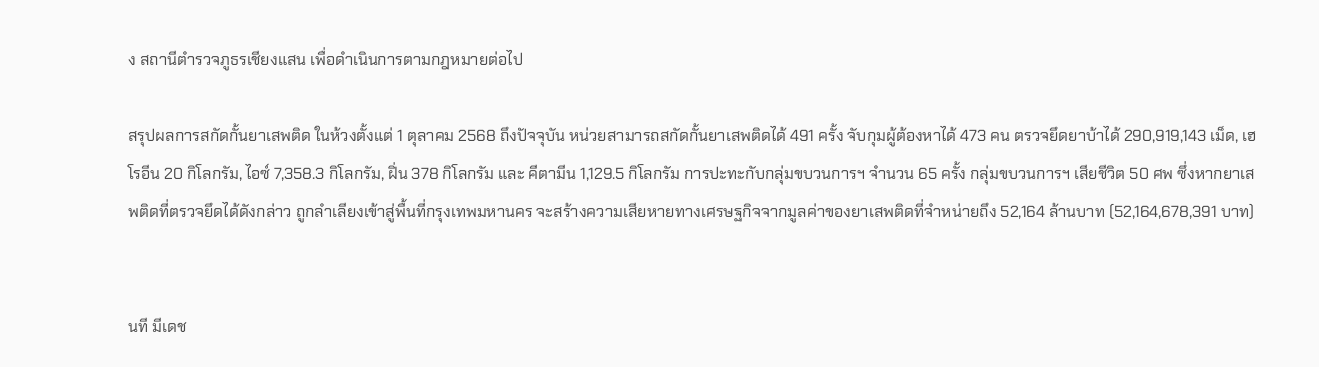ง สถานีตำรวจภูธรเชียงแสน เพื่อดำเนินการตามกฎหมายต่อไป

สรุปผลการสกัดกั้นยาเสพติด ในห้วงตั้งแต่ 1 ตุลาคม 2568 ถึงปัจจุบัน หน่วยสามารถสกัดกั้นยาเสพติดได้ 491 ครั้ง จับกุมผู้ต้องหาได้ 473 คน ตรวจยึดยาบ้าได้ 290,919,143 เม็ด, เฮโรอีน 20 กิโลกรัม, ไอซ์ 7,358.3 กิโลกรัม, ฝิ่น 378 กิโลกรัม และ คีตามีน 1,129.5 กิโลกรัม การปะทะกับกลุ่มขบวนการฯ จำนวน 65 ครั้ง กลุ่มขบวนการฯ เสียชีวิต 50 ศพ ซึ่งหากยาเสพติดที่ตรวจยึดได้ดังกล่าว ถูกลำเลียงเข้าสู่พื้นที่กรุงเทพมหานคร จะสร้างความเสียหายทางเศรษฐกิจจากมูลค่าของยาเสพติดที่จำหน่ายถึง 52,164 ล้านบาท (52,164,678,391 บาท)


นที มีเดช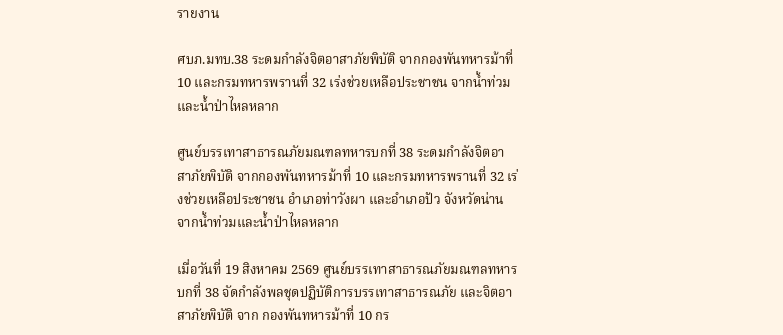รายงาน

ศบภ.มทบ.38 ระดมกำลังจิตอาสาภัยพิบัติ จากกองพันทหารม้าที่ 10 และกรมทหารพรานที่ 32 เร่งช่วยเหลือประชาชน จากน้ำท่วมและน้ำป่าไหลหลาก

ศูนย์บรรเทาสาธารณภัยมณฑลทหารบกที่ 38 ระดมกำลังจิตอาสาภัยพิบัติ จากกองพันทหารม้าที่ 10 และกรมทหารพรานที่ 32 เร่งช่วยเหลือประชาชน อำเภอท่าวังผา และอำเภอปัว จังหวัดน่าน จากน้ำท่วมและน้ำป่าไหลหลาก

เมื่อวันที่ 19 สิงหาคม 2569 ศูนย์บรรเทาสาธารณภัยมณฑลทหารบกที่ 38 จัดกำลังพลชุดปฏิบัติการบรรเทาสาธารณภัย และจิตอาสาภัยพิบัติ จาก กองพันทหารม้าที่ 10 กร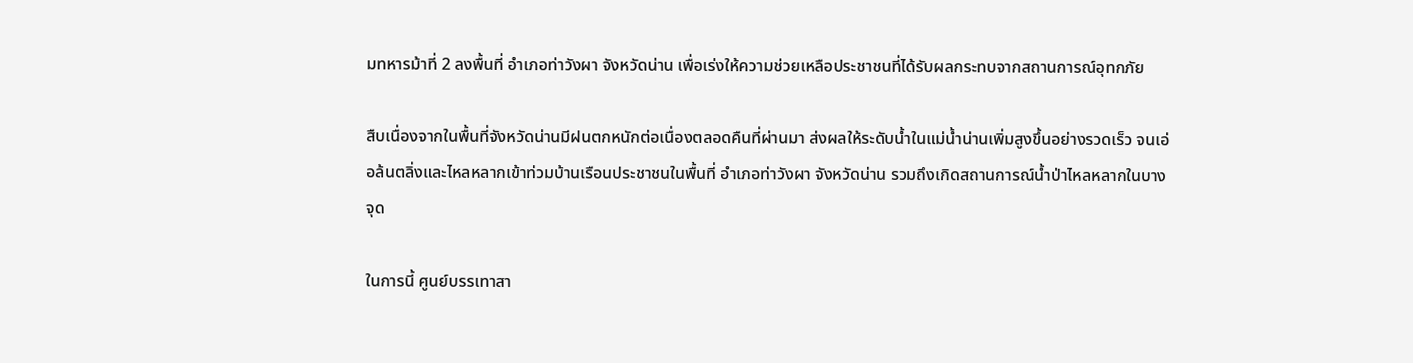มทหารม้าที่ 2 ลงพื้นที่ อำเภอท่าวังผา จังหวัดน่าน เพื่อเร่งให้ความช่วยเหลือประชาชนที่ได้รับผลกระทบจากสถานการณ์อุทกภัย

สืบเนื่องจากในพื้นที่จังหวัดน่านมีฝนตกหนักต่อเนื่องตลอดคืนที่ผ่านมา ส่งผลให้ระดับน้ำในแม่น้ำน่านเพิ่มสูงขึ้นอย่างรวดเร็ว จนเอ่อล้นตลิ่งและไหลหลากเข้าท่วมบ้านเรือนประชาชนในพื้นที่ อำเภอท่าวังผา จังหวัดน่าน รวมถึงเกิดสถานการณ์น้ำป่าไหลหลากในบางจุด

ในการนี้ ศูนย์บรรเทาสา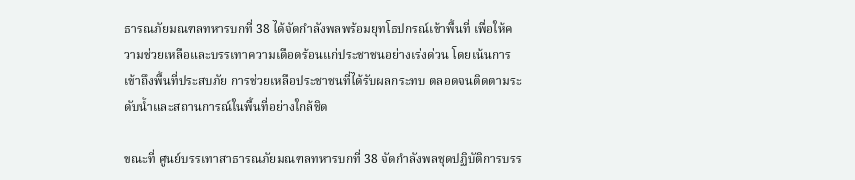ธารณภัยมณฑลทหารบกที่ 38 ได้จัดกำลังพลพร้อมยุทโธปกรณ์เข้าพื้นที่ เพื่อให้ความช่วยเหลือและบรรเทาความเดือดร้อนแก่ประชาชนอย่างเร่งด่วน โดยเน้นการเข้าถึงพื้นที่ประสบภัย การช่วยเหลือประชาชนที่ได้รับผลกระทบ ตลอดจนติดตามระดับน้ำและสถานการณ์ในพื้นที่อย่างใกล้ชิด

ขณะที่ ศูนย์บรรเทาสาธารณภัยมณฑลทหารบกที่ 38 จัดกำลังพลชุดปฏิบัติการบรร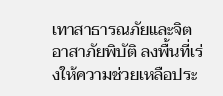เทาสาธารณภัยและจิตอาสาภัยพิบัติ ลงพื้นที่เร่งให้ความช่วยเหลือประ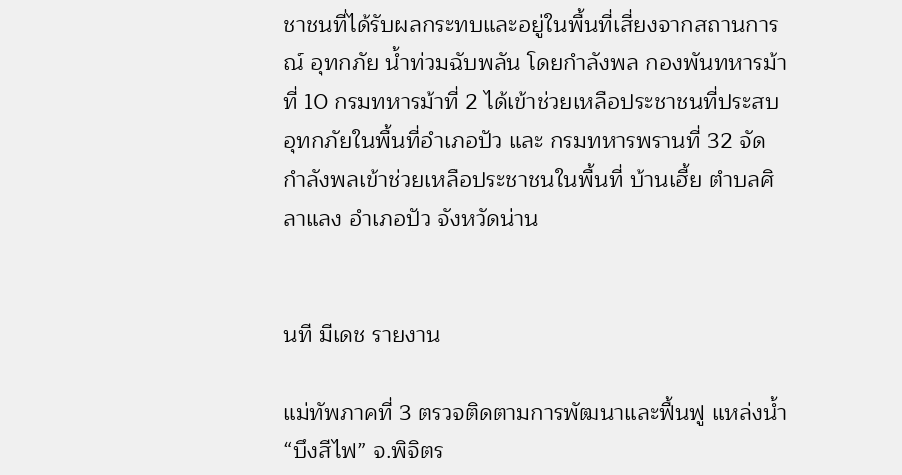ชาชนที่ได้รับผลกระทบและอยู่ในพื้นที่เสี่ยงจากสถานการณ์ อุทกภัย น้ำท่วมฉับพลัน โดยกำลังพล กองพันทหารม้าที่ 10 กรมทหารม้าที่ 2 ได้เข้าช่วยเหลือประชาชนที่ประสบอุทกภัยในพื้นที่อำเภอปัว และ กรมทหารพรานที่ 32 จัดกำลังพลเข้าช่วยเหลือประชาชนในพื้นที่ บ้านเฮี้ย ตำบลศิลาแลง อำเภอปัว จังหวัดน่าน


นที มีเดช รายงาน

แม่ทัพภาคที่ 3 ตรวจติดตามการพัฒนาและฟื้นฟู แหล่งน้ำ “บึงสีไฟ” จ.พิจิตร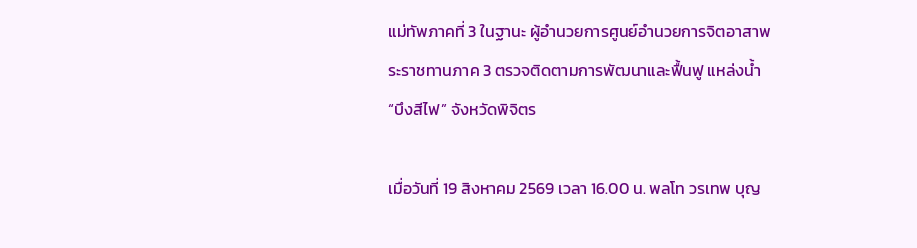แม่ทัพภาคที่ 3 ในฐานะ ผู้อำนวยการศูนย์อำนวยการจิตอาสาพระราชทานภาค 3 ตรวจติดตามการพัฒนาและฟื้นฟู แหล่งน้ำ “บึงสีไฟ” จังหวัดพิจิตร

เมื่อวันที่ 19 สิงหาคม 2569 เวลา 16.00 น. พลโท วรเทพ บุญ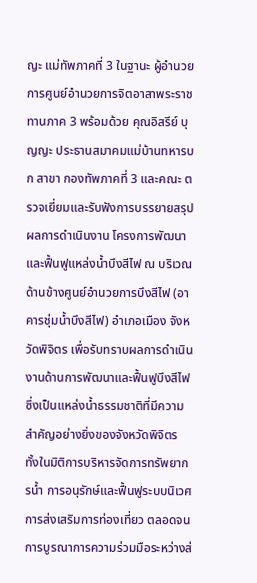ญะ แม่ทัพภาคที่ 3 ในฐานะ ผู้อำนวยการศูนย์อำนวยการจิตอาสาพระราชทานภาค 3 พร้อมด้วย คุณอิสรีย์ บุญญะ ประธานสมาคมแม่บ้านทหารบก สาขา กองทัพภาคที่ 3 และคณะ ตรวจเยี่ยมและรับฟังการบรรยายสรุปผลการดำเนินงาน โครงการพัฒนาและฟื้นฟูแหล่งน้ำบึงสีไฟ ณ บริเวณด้านข้างศูนย์อำนวยการบึงสีไฟ (อาคารชุ่มน้ำบึงสีไฟ) อำเภอเมือง จังหวัดพิจิตร เพื่อรับทราบผลการดำเนินงานด้านการพัฒนาและฟื้นฟูบึงสีไฟ ซึ่งเป็นแหล่งน้ำธรรมชาติที่มีความสำคัญอย่างยิ่งของจังหวัดพิจิตร ทั้งในมิติการบริหารจัดการทรัพยากรน้ำ การอนุรักษ์และฟื้นฟูระบบนิเวศ การส่งเสริมการท่องเที่ยว ตลอดจนการบูรณาการความร่วมมือระหว่างส่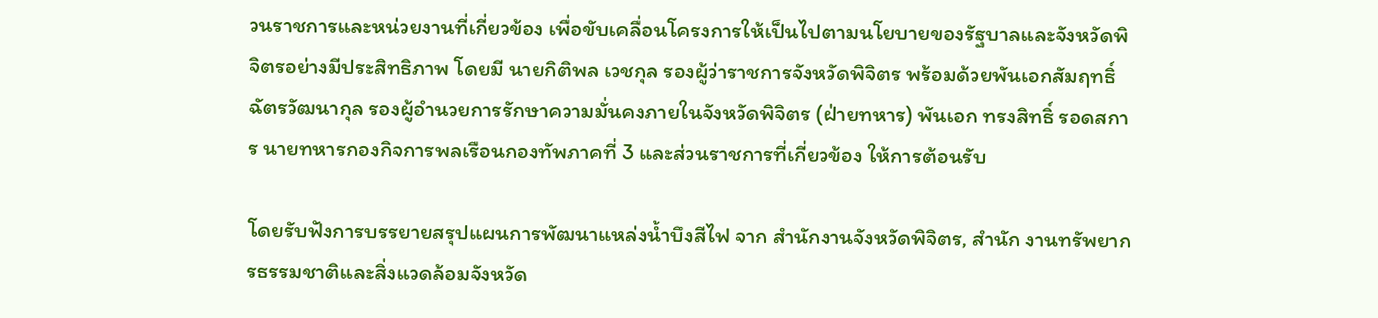วนราชการและหน่วยงานที่เกี่ยวข้อง เพื่อขับเคลื่อนโครงการให้เป็นไปตามนโยบายของรัฐบาลและจังหวัดพิจิตรอย่างมีประสิทธิภาพ โดยมี นายกิติพล เวชกุล รองผู้ว่าราชการจังหวัดพิจิตร พร้อมด้วยพันเอกสัมฤทธิ์ ฉัตรวัฒนากุล รองผู้อำนวยการรักษาความมั่นคงภายในจังหวัดพิจิตร (ฝ่ายทหาร) พันเอก ทรงสิทธิ์ รอดสการ นายทหารกองกิจการพลเรือนกองทัพภาคที่ 3 และส่วนราชการที่เกี่ยวข้อง ให้การต้อนรับ

โดยรับฟังการบรรยายสรุปแผนการพัฒนาแหล่งน้ำบึงสีไฟ จาก สำนักงานจังหวัดพิจิตร, สำนัก งานทรัพยากรธรรมชาติและสิ่งแวดล้อมจังหวัด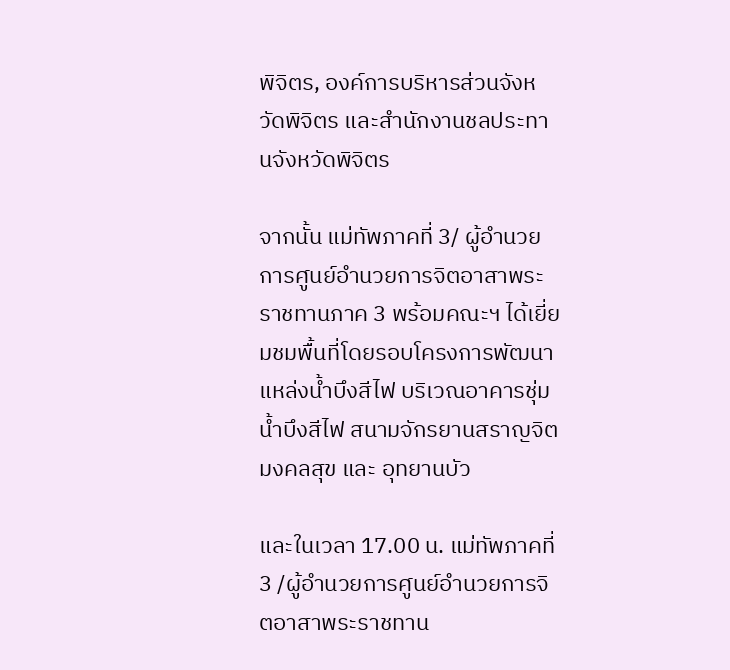พิจิตร, องค์การบริหารส่วนจังหวัดพิจิตร และสำนักงานชลประทานจังหวัดพิจิตร

จากนั้น แม่ทัพภาคที่ 3/ ผู้อำนวยการศูนย์อำนวยการจิตอาสาพระราชทานภาค 3 พร้อมคณะฯ ได้เยี่ยมชมพื้นที่โดยรอบโครงการพัฒนาแหล่งน้ำบึงสีไฟ บริเวณอาคารชุ่มน้ำบึงสีไฟ สนามจักรยานสราญจิตมงคลสุข และ อุทยานบัว

และในเวลา 17.00 น. แม่ทัพภาคที่ 3 /ผู้อำนวยการศูนย์อำนวยการจิตอาสาพระราชทาน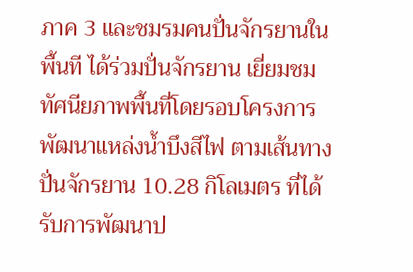ภาค 3 และชมรมคนปั่นจักรยานในพื้นที ได้ร่วมปั่นจักรยาน เยี่ยมชมทัศนียภาพพื้นที่โดยรอบโครงการพัฒนาแหล่งน้ำบึงสีไฟ ตามเส้นทางปั่นจักรยาน 10.28 กิโลเมตร ที่ได้รับการพัฒนาป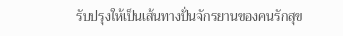รับปรุงให้เป็นเส้นทางปั่นจักรยานของคนรักสุข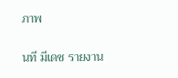ภาพ


นที มีเดช รายงาน